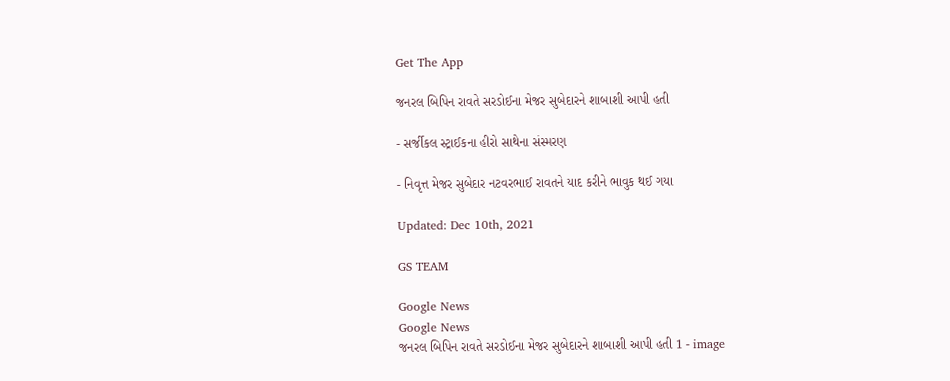Get The App

જનરલ બિપિન રાવતે સરડોઈના મેજર સુબેદારને શાબાશી આપી હતી

- સર્જીકલ સ્ટ્રાઈકના હીરો સાથેના સંસ્મરણ

- નિવૃત્ત મેજર સુબેદાર નટવરભાઈ રાવતને યાદ કરીને ભાવુક થઈ ગયા

Updated: Dec 10th, 2021

GS TEAM

Google News
Google News
જનરલ બિપિન રાવતે સરડોઈના મેજર સુબેદારને શાબાશી આપી હતી 1 - image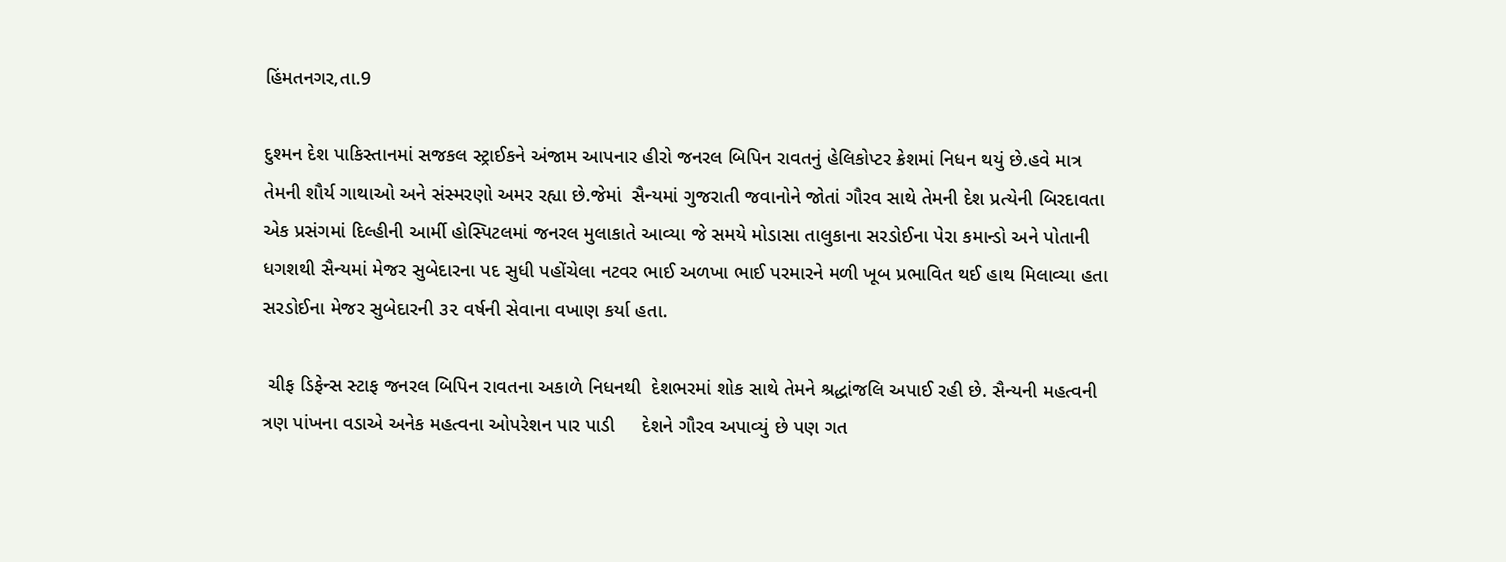હિંમતનગર,તા.9

દુશ્મન દેશ પાકિસ્તાનમાં સજકલ સ્ટ્રાઈકને અંજામ આપનાર હીરો જનરલ બિપિન રાવતનું હેલિકોપ્ટર ક્રેશમાં નિધન થયું છે.હવે માત્ર તેમની શૌર્ય ગાથાઓ અને સંસ્મરણો અમર રહ્યા છે.જેમાં  સૈન્યમાં ગુજરાતી જવાનોને જોતાં ગૌરવ સાથે તેમની દેશ પ્રત્યેની બિરદાવતા એક પ્રસંગમાં દિલ્હીની આર્મી હોસ્પિટલમાં જનરલ મુલાકાતે આવ્યા જે સમયે મોડાસા તાલુકાના સરડોઈના પેરા કમાન્ડો અને પોતાની ધગશથી સૈન્યમાં મેજર સુબેદારના પદ સુધી પહોંચેલા નટવર ભાઈ અળખા ભાઈ પરમારને મળી ખૂબ પ્રભાવિત થઈ હાથ મિલાવ્યા હતા  સરડોઈના મેજર સુબેદારની ૩૨ વર્ષની સેવાના વખાણ કર્યા હતા.

 ચીફ ડિફેન્સ સ્ટાફ જનરલ બિપિન રાવતના અકાળે નિધનથી  દેશભરમાં શોક સાથે તેમને શ્રદ્ધાંજલિ અપાઈ રહી છે. સૈન્યની મહત્વની ત્રણ પાંખના વડાએ અનેક મહત્વના ઓપરેશન પાર પાડી     દેશને ગૌરવ અપાવ્યું છે પણ ગત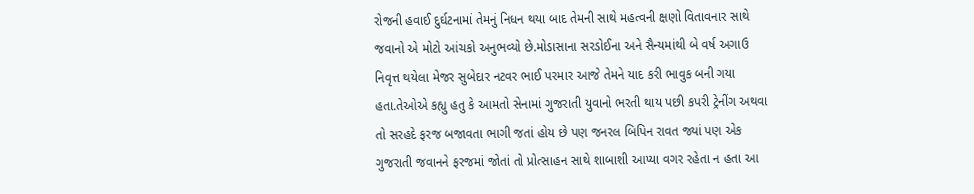રોજની હવાઈ દુર્ઘટનામાં તેમનું નિધન થયા બાદ તેમની સાથે મહત્વની ક્ષણો વિતાવનાર સાથે જવાનો એ મોટો આંચકો અનુભવ્યો છે.મોડાસાના સરડોઈના અને સૈન્યમાંથી બે વર્ષ અગાઉ નિવૃત્ત થયેલા મેજર સુબેદાર નટવર ભાઈ પરમાર આજે તેમને યાદ કરી ભાવુક બની ગયા હતા.તેઓએ કહ્યુ હતુ કે આમતો સેનામાં ગુજરાતી યુવાનો ભરતી થાય પછી કપરી ટ્રેનીંગ અથવા તો સરહદે ફરજ બજાવતા ભાગી જતાં હોય છે પણ જનરલ બિપિન રાવત જ્યાં પણ એક ગુજરાતી જવાનને ફરજમાં જોતાં તો પ્રોત્સાહન સાથે શાબાશી આપ્યા વગર રહેતા ન હતા આ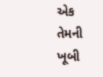એક તેમની ખૂબી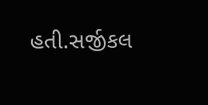હતી.સર્જીકલ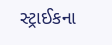સ્ટ્રાઈકના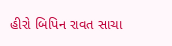હીરો બિપિન રાવત સાચા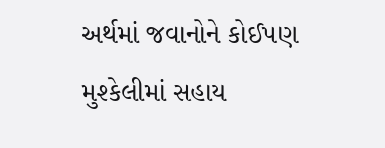અર્થમાં જવાનોને કોઈપણ મુશ્કેલીમાં સહાય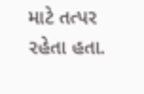માટે તત્પર રહેતા હતા.